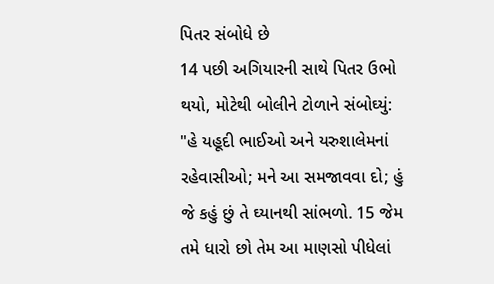પિતર સંબોધે છે
14 પછી અગિયારની સાથે પિતર ઉભો થયો, મોટેથી બોલીને ટોળાને સંબોઘ્યું: "હે યહૂદી ભાઈઓ અને યરુશાલેમનાં રહેવાસીઓ; મને આ સમજાવવા દો; હું જે કહું છું તે ઘ્યાનથી સાંભળો. 15 જેમ તમે ધારો છો તેમ આ માણસો પીધેલાં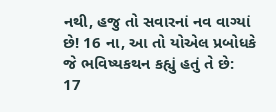નથી, હજુ તો સવારનાં નવ વાગ્યાં છે! 16 ના, આ તો યોએલ પ્રબોધકે જે ભવિષ્યકથન કહ્યું હતું તે છે:
17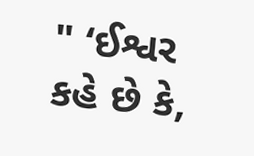" ‘ઈશ્વર કહે છે કે,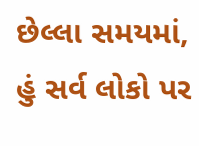છેલ્લા સમયમાં, હું સર્વ લોકો પર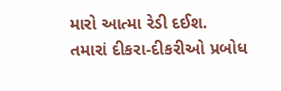મારો આત્મા રેડી દઈશ.
તમારાં દીકરા-દીકરીઓ પ્રબોધ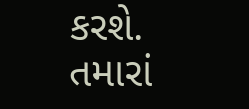કરશે.
તમારાં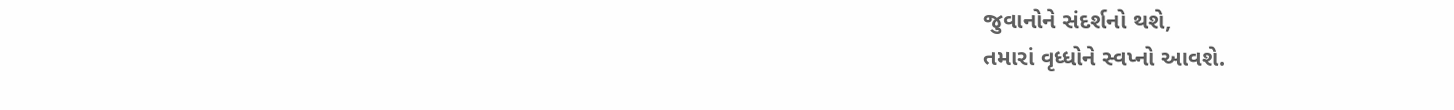જુવાનોને સંદર્શનો થશે,
તમારાં વૃધ્ધોને સ્વપ્નો આવશે.